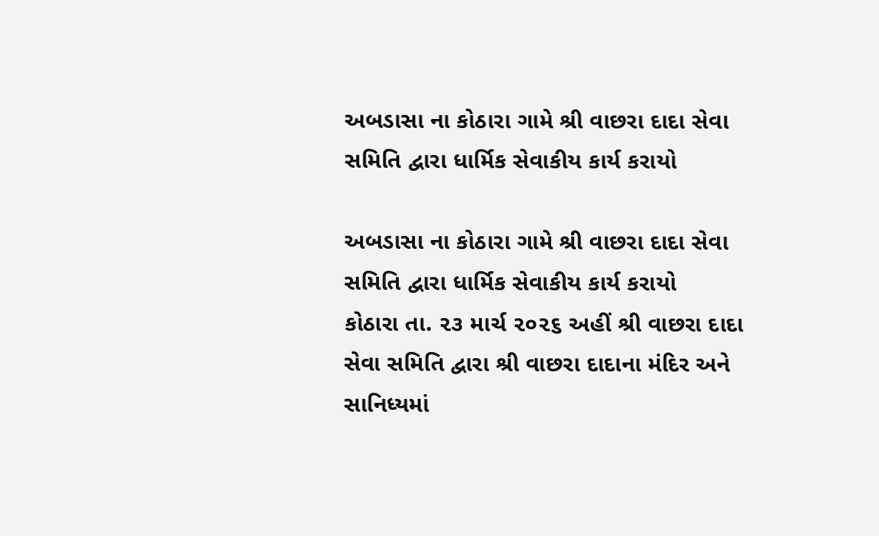અબડાસા ના કોઠારા ગામે શ્રી વાછરા દાદા સેવા સમિતિ દ્વારા ધાર્મિક સેવાકીય કાર્ય કરાયો

અબડાસા ના કોઠારા ગામે શ્રી વાછરા દાદા સેવા સમિતિ દ્વારા ધાર્મિક સેવાકીય કાર્ય કરાયો
કોઠારા તા. ૨૩ માર્ચ ૨૦૨૬ અહીં શ્રી વાછરા દાદા સેવા સમિતિ દ્વારા શ્રી વાછરા દાદાના મંદિર અને સાનિધ્યમાં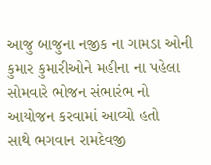આજુ બાજુના નજીક ના ગામડા ઓની કુમાર કુમારીઓને મહીના ના પહેલા સોમવારે ભોજન સંભારંભ નો આયોજન કરવામાં આવ્યો હતો
સાથે ભગવાન રામદેવજી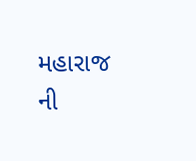મહારાજ ની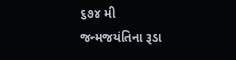૬૭૪ મી જન્મજયંતિના રૂડા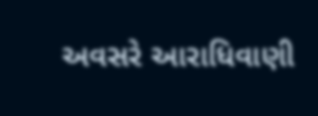અવસરે આરાધિવાણી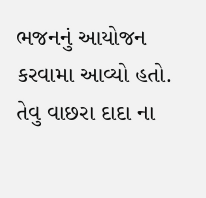ભજનનું આયોજન કરવામા આવ્યો હતો. તેવુ વાછરા દાદા ના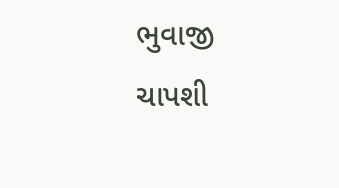ભુવાજી ચાપશી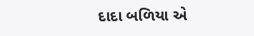દાદા બળિયા એ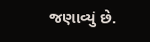જણાવ્યું છે.